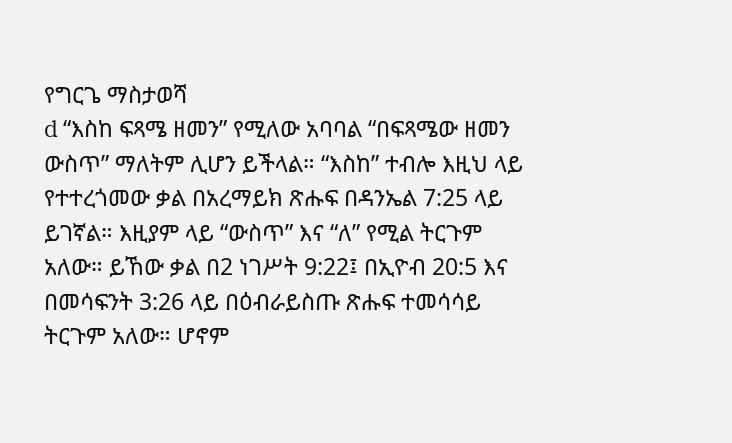የግርጌ ማስታወሻ
d “እስከ ፍጻሜ ዘመን” የሚለው አባባል “በፍጻሜው ዘመን ውስጥ” ማለትም ሊሆን ይችላል። “እስከ” ተብሎ እዚህ ላይ የተተረጎመው ቃል በአረማይክ ጽሑፍ በዳንኤል 7:25 ላይ ይገኛል። እዚያም ላይ “ውስጥ” እና “ለ” የሚል ትርጉም አለው። ይኸው ቃል በ2 ነገሥት 9:22፤ በኢዮብ 20:5 እና በመሳፍንት 3:26 ላይ በዕብራይስጡ ጽሑፍ ተመሳሳይ ትርጉም አለው። ሆኖም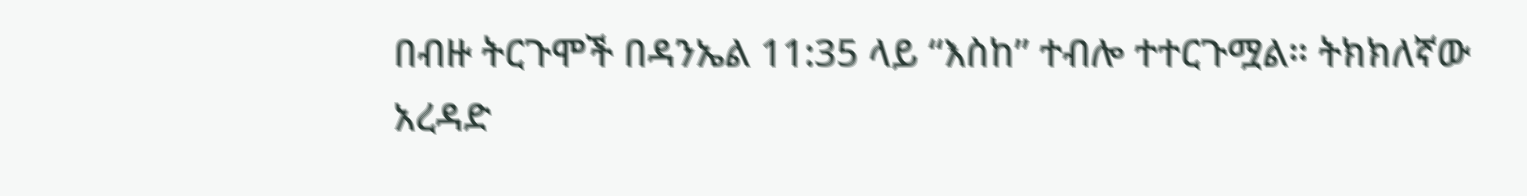በብዙ ትርጉሞች በዳንኤል 11:35 ላይ “እስከ” ተብሎ ተተርጉሟል። ትክክለኛው አረዳድ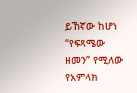ይኸኛው ከሆነ “የፍጻሜው ዘመን” የሚለው የአምላክ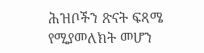ሕዝቦችን ጽናት ፍጻሜ የሚያመለክት መሆን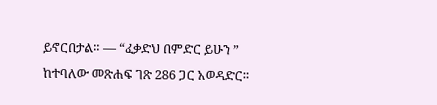ይኖርበታል። — “ፈቃድህ በምድር ይሁን ” ከተባለው መጽሐፍ ገጽ 286 ጋር አወዳድር።